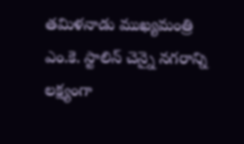తమిళనాడు ముఖ్యమంత్రి ఎం.కె. స్టాలిన్ చెన్నై నగరాన్ని లక్ష్యంగా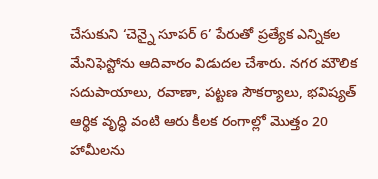చేసుకుని ‘చెన్నై సూపర్ 6’ పేరుతో ప్రత్యేక ఎన్నికల మేనిఫెస్టోను ఆదివారం విడుదల చేశారు. నగర మౌలిక సదుపాయాలు, రవాణా, పట్టణ సౌకర్యాలు, భవిష్యత్ ఆర్థిక వృద్ధి వంటి ఆరు కీలక రంగాల్లో మొత్తం 20 హామీలను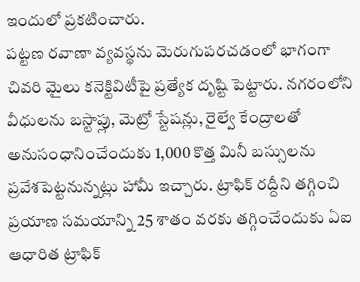ఇందులో ప్రకటించారు.
పట్టణ రవాణా వ్యవస్థను మెరుగుపరచడంలో భాగంగా చివరి మైలు కనెక్టివిటీపై ప్రత్యేక దృష్టి పెట్టారు. నగరంలోని వీధులను బస్టాప్లు, మెట్రో స్టేషన్లు, రైల్వే కేంద్రాలతో అనుసంధానించేందుకు 1,000 కొత్త మినీ బస్సులను ప్రవేశపెట్టనున్నట్లు హామీ ఇచ్చారు. ట్రాఫిక్ రద్దీని తగ్గించి ప్రయాణ సమయాన్ని 25 శాతం వరకు తగ్గించేందుకు ఏఐ ఆధారిత ట్రాఫిక్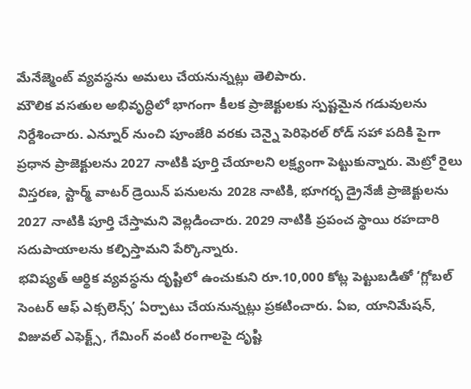మేనేజ్మెంట్ వ్యవస్థను అమలు చేయనున్నట్లు తెలిపారు.
మౌలిక వసతుల అభివృద్ధిలో భాగంగా కీలక ప్రాజెక్టులకు స్పష్టమైన గడువులను నిర్దేశించారు. ఎన్నూర్ నుంచి పూంజేరి వరకు చెన్నై పెరిఫెరల్ రోడ్ సహా పదికి పైగా ప్రధాన ప్రాజెక్టులను 2027 నాటికి పూర్తి చేయాలని లక్ష్యంగా పెట్టుకున్నారు. మెట్రో రైలు విస్తరణ, స్టార్మ్ వాటర్ డ్రెయిన్ పనులను 2028 నాటికి, భూగర్భ డ్రైనేజీ ప్రాజెక్టులను 2027 నాటికి పూర్తి చేస్తామని వెల్లడించారు. 2029 నాటికి ప్రపంచ స్థాయి రహదారి సదుపాయాలను కల్పిస్తామని పేర్కొన్నారు.
భవిష్యత్ ఆర్థిక వ్యవస్థను దృష్టిలో ఉంచుకుని రూ.10,000 కోట్ల పెట్టుబడితో ‘గ్లోబల్ సెంటర్ ఆఫ్ ఎక్సలెన్స్’ ఏర్పాటు చేయనున్నట్లు ప్రకటించారు. ఏఐ, యానిమేషన్, విజువల్ ఎఫెక్ట్స్, గేమింగ్ వంటి రంగాలపై దృష్టి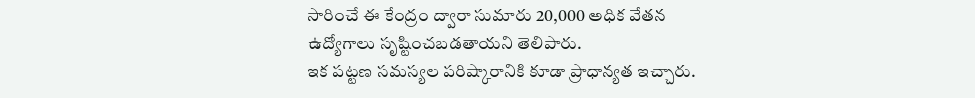సారించే ఈ కేంద్రం ద్వారా సుమారు 20,000 అధిక వేతన ఉద్యోగాలు సృష్టించబడతాయని తెలిపారు.
ఇక పట్టణ సమస్యల పరిష్కారానికి కూడా ప్రాధాన్యత ఇచ్చారు.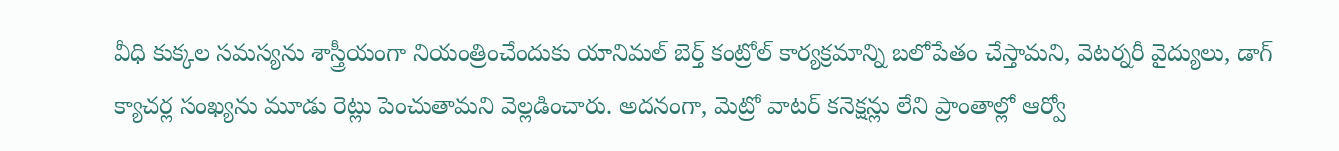వీధి కుక్కల సమస్యను శాస్త్రీయంగా నియంత్రించేందుకు యానిమల్ బెర్త్ కంట్రోల్ కార్యక్రమాన్ని బలోపేతం చేస్తామని, వెటర్నరీ వైద్యులు, డాగ్ క్యాచర్ల సంఖ్యను మూడు రెట్లు పెంచుతామని వెల్లడించారు. అదనంగా, మెట్రో వాటర్ కనెక్షన్లు లేని ప్రాంతాల్లో ఆర్వో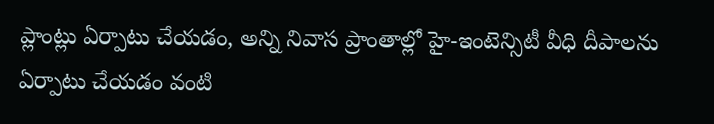ప్లాంట్లు ఏర్పాటు చేయడం, అన్ని నివాస ప్రాంతాల్లో హై-ఇంటెన్సిటీ వీధి దీపాలను ఏర్పాటు చేయడం వంటి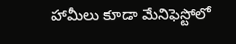హామీలు కూడా మేనిఫెస్టోలో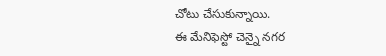చోటు చేసుకున్నాయి.
ఈ మేనిఫెస్టో చెన్నై నగర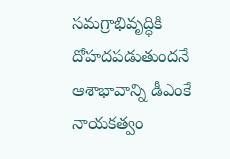సమగ్రాభివృద్ధికి దోహదపడుతుందనే ఆశాభావాన్ని డీఎంకే నాయకత్వం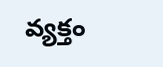వ్యక్తం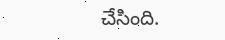చేసింది.